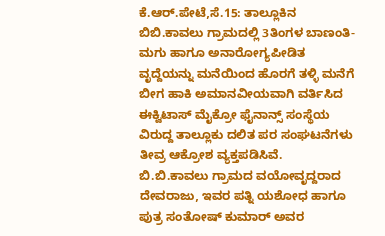ಕೆ.ಆರ್.ಪೇಟೆ,ಸೆ.15: ತಾಲ್ಲೂಕಿನ ಬಿಬಿ.ಕಾವಲು ಗ್ರಾಮದಲ್ಲಿ 3ತಿಂಗಳ ಬಾಣಂತಿ-ಮಗು ಹಾಗೂ ಅನಾರೋಗ್ಯಪೀಡಿತ ವೃದ್ದೆಯನ್ನು ಮನೆಯಿಂದ ಹೊರಗೆ ತಳ್ಳಿ ಮನೆಗೆ ಬೀಗ ಹಾಕಿ ಅಮಾನವೀಯವಾಗಿ ವರ್ತಿಸಿದ ಈಕ್ವಿಟಾಸ್ ಮೈಕ್ರೋ ಫೈನಾನ್ಸ್ ಸಂಸ್ಥೆಯ ವಿರುದ್ದ ತಾಲ್ಲೂಕು ದಲಿತ ಪರ ಸಂಘಟನೆಗಳು ತೀವ್ರ ಆಕ್ರೋಶ ವ್ಯಕ್ತಪಡಿಸಿವೆ.
ಬಿ.ಬಿ.ಕಾವಲು ಗ್ರಾಮದ ವಯೋವೃದ್ದರಾದ ದೇವರಾಜು, ಇವರ ಪತ್ನಿ ಯಶೋಧ ಹಾಗೂ ಪುತ್ರ ಸಂತೋಷ್ ಕುಮಾರ್ ಅವರ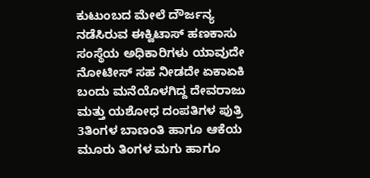ಕುಟುಂಬದ ಮೇಲೆ ದೌರ್ಜನ್ಯ ನಡೆಸಿರುವ ಈಕ್ವಿಟಾಸ್ ಹಣಕಾಸು ಸಂಸ್ಥೆಯ ಅಧಿಕಾರಿಗಳು ಯಾವುದೇ ನೋಟೀಸ್ ಸಹ ನೀಡದೇ ಏಕಾಏಕಿ ಬಂದು ಮನೆಯೊಳಗಿದ್ದ ದೇವರಾಜು ಮತ್ತು ಯಶೋಧ ದಂಪತಿಗಳ ಪುತ್ರಿ 3ತಿಂಗಳ ಬಾಣಂತಿ ಹಾಗೂ ಆಕೆಯ ಮೂರು ತಿಂಗಳ ಮಗು ಹಾಗೂ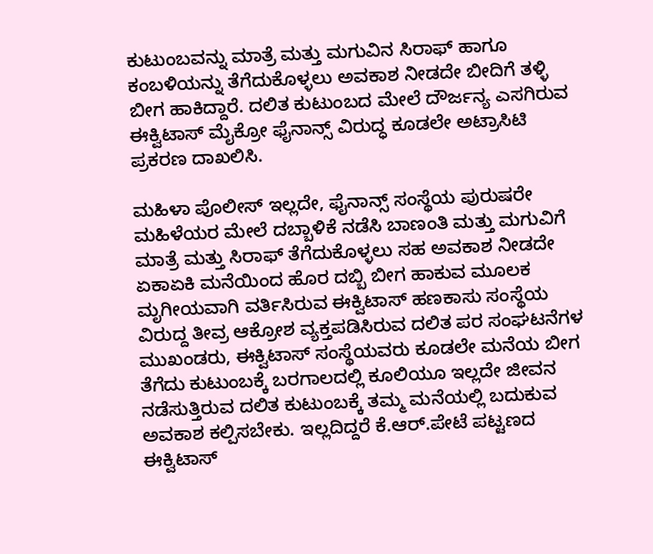ಕುಟುಂಬವನ್ನು ಮಾತ್ರೆ ಮತ್ತು ಮಗುವಿನ ಸಿರಾಫ್ ಹಾಗೂ ಕಂಬಳಿಯನ್ನು ತೆಗೆದುಕೊಳ್ಳಲು ಅವಕಾಶ ನೀಡದೇ ಬೀದಿಗೆ ತಳ್ಳಿ ಬೀಗ ಹಾಕಿದ್ದಾರೆ. ದಲಿತ ಕುಟುಂಬದ ಮೇಲೆ ದೌರ್ಜನ್ಯ ಎಸಗಿರುವ ಈಕ್ವಿಟಾಸ್ ಮೈಕ್ರೋ ಫೈನಾನ್ಸ್ ವಿರುದ್ಧ ಕೂಡಲೇ ಅಟ್ರಾಸಿಟಿ ಪ್ರಕರಣ ದಾಖಲಿಸಿ.

ಮಹಿಳಾ ಪೊಲೀಸ್ ಇಲ್ಲದೇ, ಫೈನಾನ್ಸ್ ಸಂಸ್ಥೆಯ ಪುರುಷರೇ ಮಹಿಳೆಯರ ಮೇಲೆ ದಬ್ಬಾಳಿಕೆ ನಡೆಸಿ ಬಾಣಂತಿ ಮತ್ತು ಮಗುವಿಗೆ ಮಾತ್ರೆ ಮತ್ತು ಸಿರಾಫ್ ತೆಗೆದುಕೊಳ್ಳಲು ಸಹ ಅವಕಾಶ ನೀಡದೇ ಏಕಾಏಕಿ ಮನೆಯಿಂದ ಹೊರ ದಬ್ಬಿ ಬೀಗ ಹಾಕುವ ಮೂಲಕ ಮೃಗೀಯವಾಗಿ ವರ್ತಿಸಿರುವ ಈಕ್ವಿಟಾಸ್ ಹಣಕಾಸು ಸಂಸ್ಥೆಯ ವಿರುದ್ದ ತೀವ್ರ ಆಕ್ರೋಶ ವ್ಯಕ್ತಪಡಿಸಿರುವ ದಲಿತ ಪರ ಸಂಘಟನೆಗಳ ಮುಖಂಡರು, ಈಕ್ವಿಟಾಸ್ ಸಂಸ್ಥೆಯವರು ಕೂಡಲೇ ಮನೆಯ ಬೀಗ ತೆಗೆದು ಕುಟುಂಬಕ್ಕೆ ಬರಗಾಲದಲ್ಲಿ ಕೂಲಿಯೂ ಇಲ್ಲದೇ ಜೀವನ ನಡೆಸುತ್ತಿರುವ ದಲಿತ ಕುಟುಂಬಕ್ಕೆ ತಮ್ಮ ಮನೆಯಲ್ಲಿ ಬದುಕುವ ಅವಕಾಶ ಕಲ್ಪಿಸಬೇಕು. ಇಲ್ಲದಿದ್ದರೆ ಕೆ.ಆರ್.ಪೇಟೆ ಪಟ್ಟಣದ ಈಕ್ವಿಟಾಸ್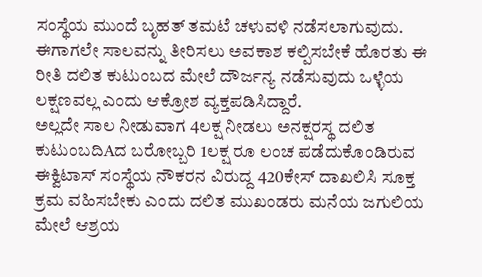ಸಂಸ್ಥೆಯ ಮುಂದೆ ಬೃಹತ್ ತಮಟೆ ಚಳುವಳಿ ನಡೆಸಲಾಗುವುದು. ಈಗಾಗಲೇ ಸಾಲವನ್ನು ತೀರಿಸಲು ಅವಕಾಶ ಕಲ್ಪಿಸಬೇಕೆ ಹೊರತು ಈ ರೀತಿ ದಲಿತ ಕುಟುಂಬದ ಮೇಲೆ ದೌರ್ಜನ್ಯ ನಡೆಸುವುದು ಒಳ್ಳೆಯ ಲಕ್ಷಣವಲ್ಲ ಎಂದು ಆಕ್ರೋಶ ವ್ಯಕ್ತಪಡಿಸಿದ್ದಾರೆ.
ಅಲ್ಲದೇ ಸಾಲ ನೀಡುವಾಗ 4ಲಕ್ಷ ನೀಡಲು ಅನಕ್ಷರಸ್ಥ ದಲಿತ ಕುಟುಂಬದಿAದ ಬರೋಬ್ಬರಿ 1ಲಕ್ಷ ರೂ ಲಂಚ ಪಡೆದುಕೊಂಡಿರುವ ಈಕ್ವಿಟಾಸ್ ಸಂಸ್ಥೆಯ ನೌಕರನ ವಿರುದ್ದ 420ಕೇಸ್ ದಾಖಲಿಸಿ ಸೂಕ್ತ ಕ್ರಮ ವಹಿಸಬೇಕು ಎಂದು ದಲಿತ ಮುಖಂಡರು ಮನೆಯ ಜಗುಲಿಯ ಮೇಲೆ ಆಶ್ರಯ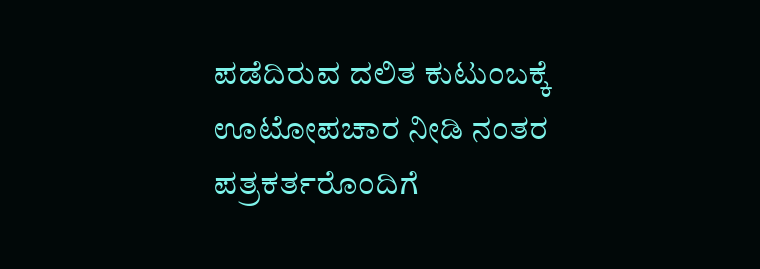ಪಡೆದಿರುವ ದಲಿತ ಕುಟುಂಬಕ್ಕೆ ಊಟೋಪಚಾರ ನೀಡಿ ನಂತರ ಪತ್ರಕರ್ತರೊಂದಿಗೆ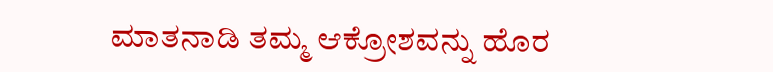ಮಾತನಾಡಿ ತಮ್ಮ ಆಕ್ರೋಶವನ್ನು ಹೊರ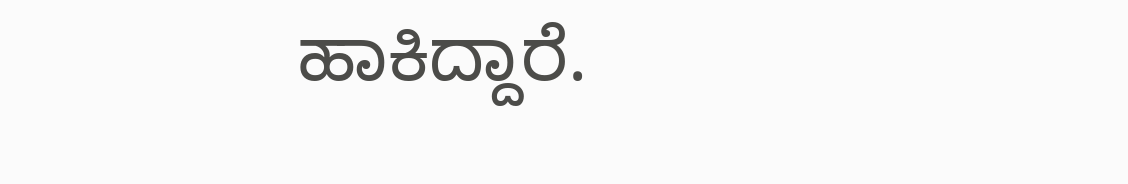ಹಾಕಿದ್ದಾರೆ.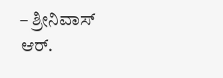– ಶ್ರೀನಿವಾಸ್ ಆರ್.